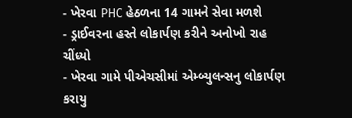- ખેરવા PHC હેઠળના 14 ગામને સેવા મળશે
- ડ્રાઈવરના હસ્તે લોકાર્પણ કરીને અનોખો રાહ ચીંધ્યો
- ખેરવા ગામે પીએચસીમાં એમ્બ્યુલન્સનુ લોકાર્પણ કરાયુ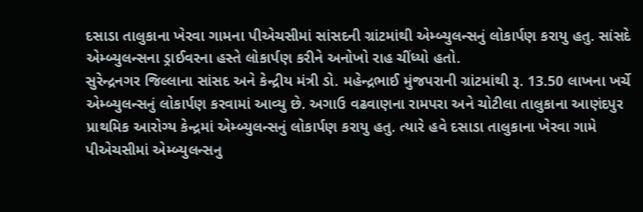દસાડા તાલુકાના ખેરવા ગામના પીએચસીમાં સાંસદની ગ્રાંટમાંથી એમ્બ્યુલન્સનું લોકાર્પણ કરાયુ હતુ. સાંસદે એમ્બ્યુલન્સના ડ્રાઈવરના હસ્તે લોકાર્પણ કરીને અનોખો રાહ ચીંધ્યો હતો.
સુરેન્દ્રનગર જિલ્લાના સાંસદ અને કેન્દ્રીય મંત્રી ડો. મહેન્દ્રભાઈ મુંજપરાની ગ્રાંટમાંથી રૂ. 13.50 લાખના ખર્ચે એમ્બ્યુલન્સનું લોકાર્પણ કરવામાં આવ્યુ છે. અગાઉ વઢવાણના રામપરા અને ચોટીલા તાલુકાના આણંદપુર પ્રાથમિક આરોગ્ય કેન્દ્રમાં એમ્બ્યુલન્સનું લોકાર્પણ કરાયુ હતુ. ત્યારે હવે દસાડા તાલુકાના ખેરવા ગામે પીએચસીમાં એમ્બ્યુલન્સનુ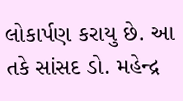લોકાર્પણ કરાયુ છે. આ તકે સાંસદ ડો. મહેન્દ્ર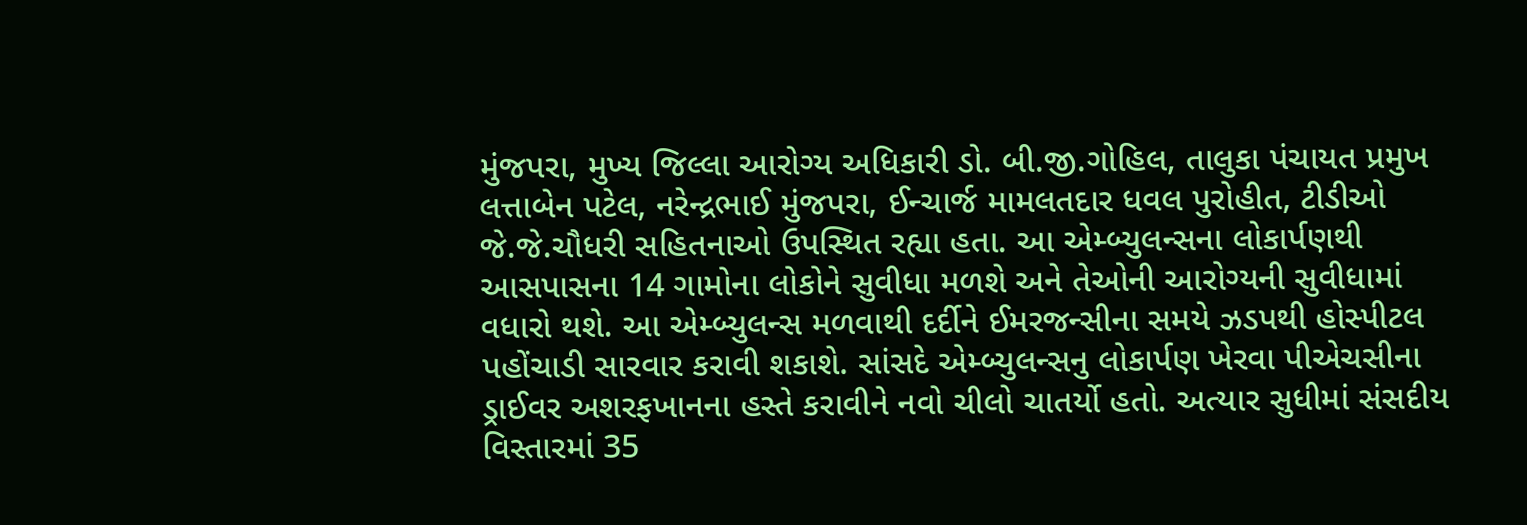મુંજપરા, મુખ્ય જિલ્લા આરોગ્ય અધિકારી ડો. બી.જી.ગોહિલ, તાલુકા પંચાયત પ્રમુખ લત્તાબેન પટેલ, નરેન્દ્રભાઈ મુંજપરા, ઈન્ચાર્જ મામલતદાર ધવલ પુરોહીત, ટીડીઓ જે.જે.ચૌધરી સહિતનાઓ ઉપસ્થિત રહ્યા હતા. આ એમ્બ્યુલન્સના લોકાર્પણથી આસપાસના 14 ગામોના લોકોને સુવીધા મળશે અને તેઓની આરોગ્યની સુવીધામાં વધારો થશે. આ એમ્બ્યુલન્સ મળવાથી દર્દીને ઈમરજન્સીના સમયે ઝડપથી હોસ્પીટલ પહોંચાડી સારવાર કરાવી શકાશે. સાંસદે એમ્બ્યુલન્સનુ લોકાર્પણ ખેરવા પીએચસીના ડ્રાઈવર અશરફખાનના હસ્તે કરાવીને નવો ચીલો ચાતર્યો હતો. અત્યાર સુધીમાં સંસદીય વિસ્તારમાં 35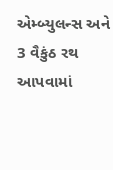એમ્બ્યુલન્સ અને 3 વૈકુંઠ રથ આપવામાં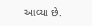આવ્યા છે.